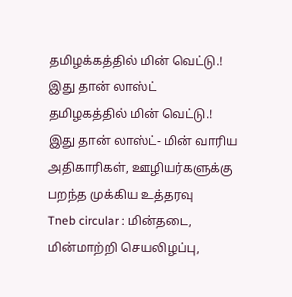தமிழக்கத்தில் மின் வெட்டு.! இது தான் லாஸ்ட்
தமிழகத்தில் மின் வெட்டு.! இது தான் லாஸ்ட்- மின் வாரிய அதிகாரிகள், ஊழியர்களுக்கு பறந்த முக்கிய உத்தரவு
Tneb circular : மின்தடை, மின்மாற்றி செயலிழப்பு,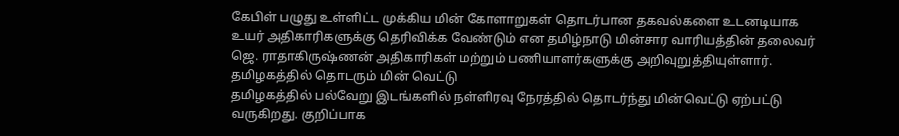கேபிள் பழுது உள்ளிட்ட முக்கிய மின் கோளாறுகள் தொடர்பான தகவல்களை உடனடியாக உயர் அதிகாரிகளுக்கு தெரிவிக்க வேண்டும் என தமிழ்நாடு மின்சார வாரியத்தின் தலைவர் ஜெ. ராதாகிருஷ்ணன் அதிகாரிகள் மற்றும் பணியாளர்களுக்கு அறிவுறுத்தியுள்ளார்.
தமிழகத்தில் தொடரும் மின் வெட்டு
தமிழகத்தில் பல்வேறு இடங்களில் நள்ளிரவு நேரத்தில் தொடர்ந்து மின்வெட்டு ஏற்பட்டு வருகிறது. குறிப்பாக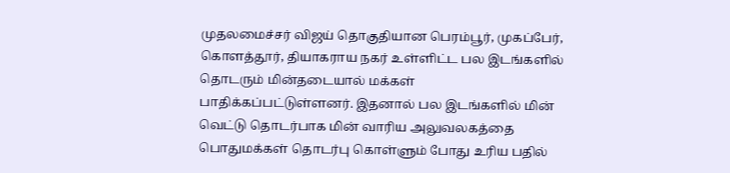முதலமைச்சர் விஜய் தொகுதியான பெரம்பூர், முகப்பேர், கொளத்தூர், தியாகராய நகர் உள்ளிட்ட பல இடங்களில் தொடரும் மின்தடையால் மக்கள் பாதிக்கப்பட்டுள்ளனர். இதனால் பல இடங்களில் மின் வெட்டு தொடர்பாக மின் வாரிய அலுவலகத்தை பொதுமக்கள் தொடர்பு கொள்ளும் போது உரிய பதில்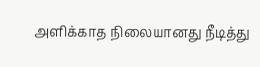அளிக்காத நிலையானது நீடித்து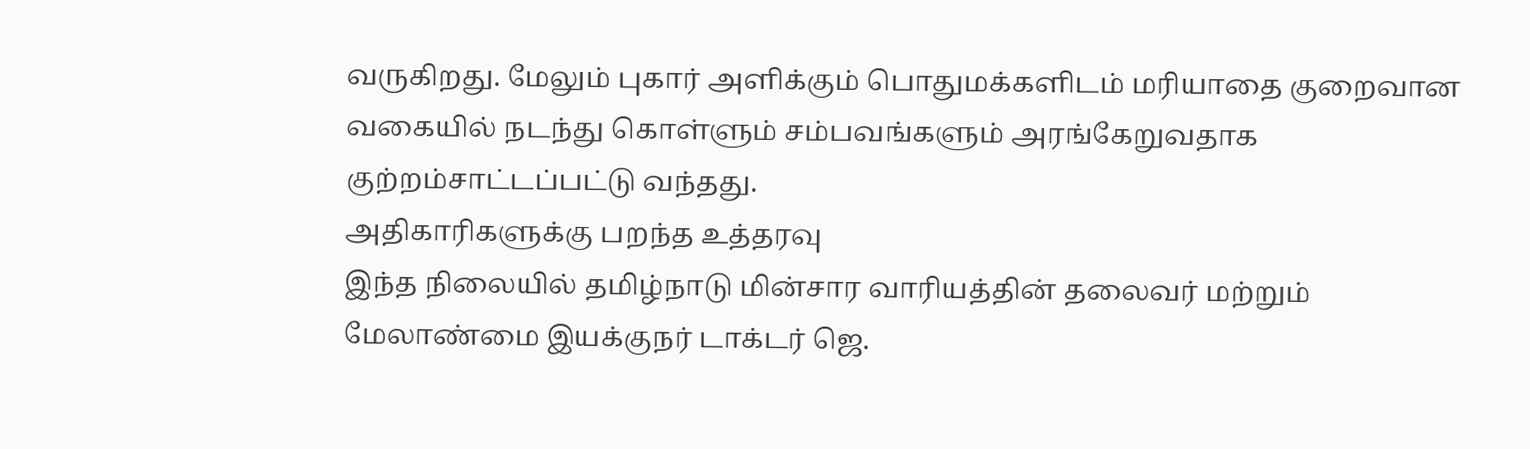வருகிறது. மேலும் புகார் அளிக்கும் பொதுமக்களிடம் மரியாதை குறைவான வகையில் நடந்து கொள்ளும் சம்பவங்களும் அரங்கேறுவதாக குற்றம்சாட்டப்பட்டு வந்தது.
அதிகாரிகளுக்கு பறந்த உத்தரவு
இந்த நிலையில் தமிழ்நாடு மின்சார வாரியத்தின் தலைவர் மற்றும் மேலாண்மை இயக்குநர் டாக்டர் ஜெ.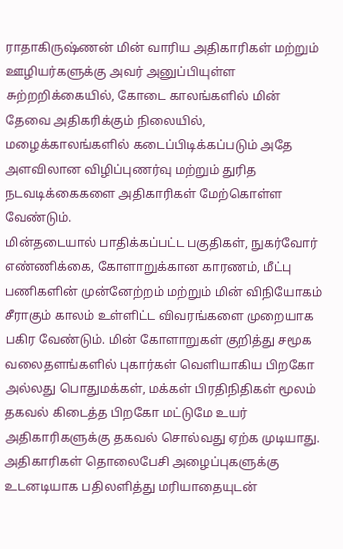ராதாகிருஷ்ணன் மின் வாரிய அதிகாரிகள் மற்றும் ஊழியர்களுக்கு அவர் அனுப்பியுள்ள சுற்றறிக்கையில், கோடை காலங்களில் மின் தேவை அதிகரிக்கும் நிலையில், மழைக்காலங்களில் கடைப்பிடிக்கப்படும் அதே அளவிலான விழிப்புணர்வு மற்றும் துரித நடவடிக்கைகளை அதிகாரிகள் மேற்கொள்ள வேண்டும்.
மின்தடையால் பாதிக்கப்பட்ட பகுதிகள், நுகர்வோர் எண்ணிக்கை, கோளாறுக்கான காரணம், மீட்பு பணிகளின் முன்னேற்றம் மற்றும் மின் விநியோகம் சீராகும் காலம் உள்ளிட்ட விவரங்களை முறையாக பகிர வேண்டும். மின் கோளாறுகள் குறித்து சமூக வலைதளங்களில் புகார்கள் வெளியாகிய பிறகோ அல்லது பொதுமக்கள், மக்கள் பிரதிநிதிகள் மூலம் தகவல் கிடைத்த பிறகோ மட்டுமே உயர் அதிகாரிகளுக்கு தகவல் சொல்வது ஏற்க முடியாது.
அதிகாரிகள் தொலைபேசி அழைப்புகளுக்கு உடனடியாக பதிலளித்து மரியாதையுடன்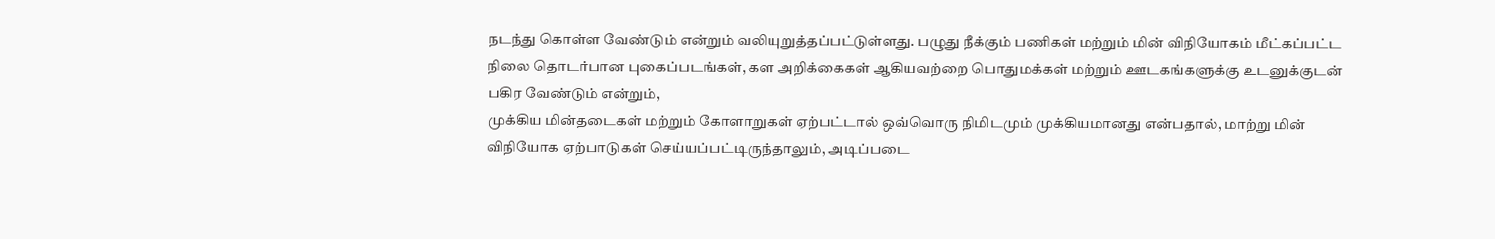நடந்து கொள்ள வேண்டும் என்றும் வலியுறுத்தப்பட்டுள்ளது. பழுது நீக்கும் பணிகள் மற்றும் மின் விநியோகம் மீட்கப்பட்ட நிலை தொடர்பான புகைப்படங்கள், கள அறிக்கைகள் ஆகியவற்றை பொதுமக்கள் மற்றும் ஊடகங்களுக்கு உடனுக்குடன் பகிர வேண்டும் என்றும்,
முக்கிய மின்தடைகள் மற்றும் கோளாறுகள் ஏற்பட்டால் ஒவ்வொரு நிமிடமும் முக்கியமானது என்பதால், மாற்று மின் விநியோக ஏற்பாடுகள் செய்யப்பட்டிருந்தாலும், அடிப்படை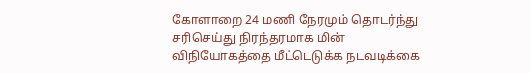கோளாறை 24 மணி நேரமும் தொடர்ந்து சரிசெய்து நிரந்தரமாக மின் விநியோகத்தை மீட்டெடுக்க நடவடிக்கை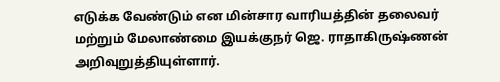எடுக்க வேண்டும் என மின்சார வாரியத்தின் தலைவர் மற்றும் மேலாண்மை இயக்குநர் ஜெ. ராதாகிருஷ்ணன் அறிவுறுத்தியுள்ளார்.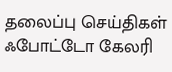தலைப்பு செய்திகள்
ஃபோட்டோ கேலரி